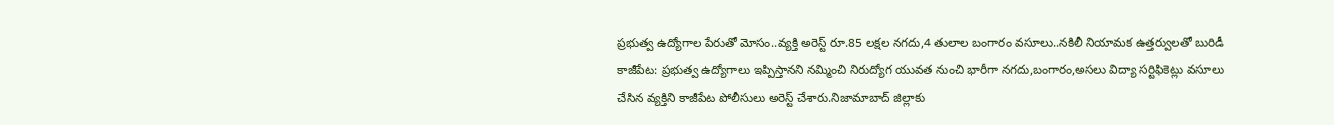ప్రభుత్వ ఉద్యోగాల పేరుతో మోసం..వ్యక్తి అరెస్ట్ రూ.85 లక్షల నగదు,4 తులాల బంగారం వసూలు..నకిలీ నియామక ఉత్తర్వులతో బురిడీ
కాజీపేట: ప్రభుత్వ ఉద్యోగాలు ఇప్పిస్తానని నమ్మించి నిరుద్యోగ యువత నుంచి భారీగా నగదు,బంగారం,అసలు విద్యా సర్టిఫికెట్లు వసూలు చేసిన వ్యక్తిని కాజీపేట పోలీసులు అరెస్ట్ చేశారు.నిజామాబాద్ జిల్లాకు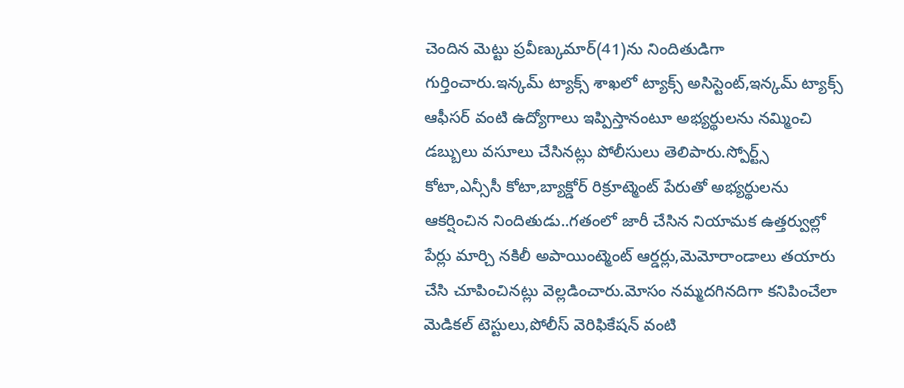చెందిన మెట్టు ప్రవీణ్కుమార్(41)ను నిందితుడిగా గుర్తించారు.ఇన్కమ్ ట్యాక్స్ శాఖలో ట్యాక్స్ అసిస్టెంట్,ఇన్కమ్ ట్యాక్స్ ఆఫీసర్ వంటి ఉద్యోగాలు ఇప్పిస్తానంటూ అభ్యర్థులను నమ్మించి డబ్బులు వసూలు చేసినట్లు పోలీసులు తెలిపారు.స్పోర్ట్స్ కోటా,ఎన్సీసీ కోటా,బ్యాక్డోర్ రిక్రూట్మెంట్ పేరుతో అభ్యర్థులను ఆకర్షించిన నిందితుడు..గతంలో జారీ చేసిన నియామక ఉత్తర్వుల్లో పేర్లు మార్చి నకిలీ అపాయింట్మెంట్ ఆర్డర్లు,మెమోరాండాలు తయారు చేసి చూపించినట్లు వెల్లడించారు.మోసం నమ్మదగినదిగా కనిపించేలా మెడికల్ టెస్టులు,పోలీస్ వెరిఫికేషన్ వంటి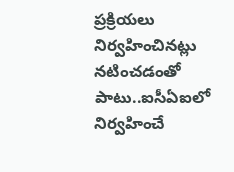ప్రక్రియలు నిర్వహించినట్లు నటించడంతో పాటు..ఐసీఏఐలో నిర్వహించే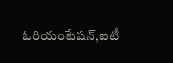ఓరియంటేషన్,ఐటీ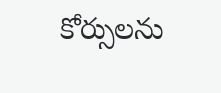కోర్సులను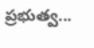ప్రభుత్వ...